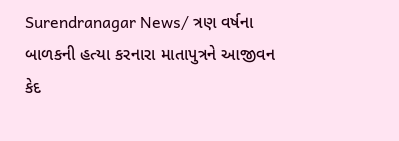Surendranagar News/ ત્રણ વર્ષના બાળકની હત્યા કરનારા માતાપુત્રને આજીવન કેદ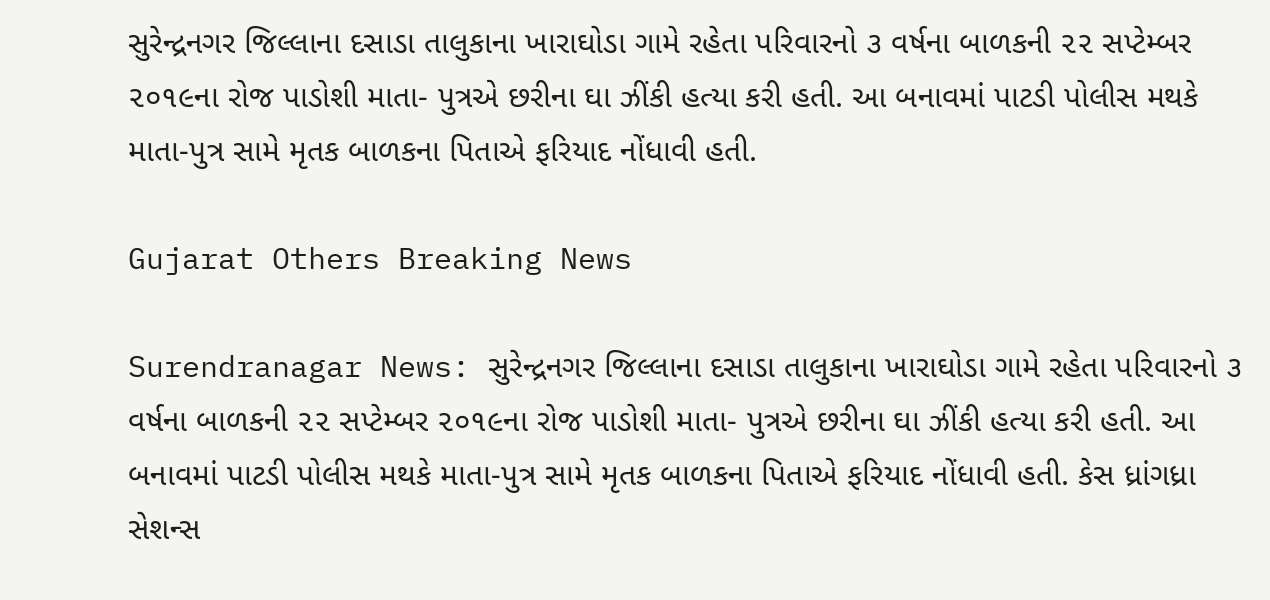સુરેન્દ્રનગર જિલ્લાના દસાડા તાલુકાના ખારાઘોડા ગામે રહેતા પરિવારનો ૩ વર્ષના બાળકની ૨૨ સપ્ટેમ્બર ૨૦૧૯ના રોજ પાડોશી માતા- પુત્રએ છરીના ઘા ઝીંકી હત્યા કરી હતી. આ બનાવમાં પાટડી પોલીસ મથકે માતા-પુત્ર સામે મૃતક બાળકના પિતાએ ફરિયાદ નોંધાવી હતી.

Gujarat Others Breaking News

Surendranagar News: સુરેન્દ્રનગર જિલ્લાના દસાડા તાલુકાના ખારાઘોડા ગામે રહેતા પરિવારનો ૩ વર્ષના બાળકની ૨૨ સપ્ટેમ્બર ૨૦૧૯ના રોજ પાડોશી માતા- પુત્રએ છરીના ઘા ઝીંકી હત્યા કરી હતી. આ બનાવમાં પાટડી પોલીસ મથકે માતા-પુત્ર સામે મૃતક બાળકના પિતાએ ફરિયાદ નોંધાવી હતી. કેસ ધ્રાંગધ્રા સેશન્સ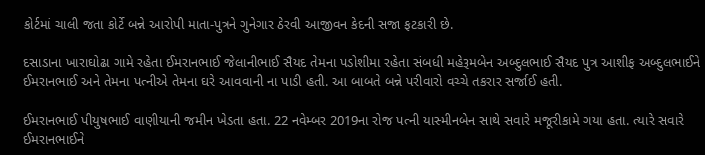કોર્ટમાં ચાલી જતા કોર્ટે બન્ને આરોપી માતા-પુત્રને ગુનેગાર ઠેરવી આજીવન કેદની સજા ફટકારી છે.

દસાડાના ખારાઘોઢા ગામે રહેતા ઈમરાનભાઈ જેલાનીભાઈ સૈયદ તેમના પડોશીમા રહેતા સંબધી મહેરૂમબેન અબ્દુલભાઈ સૈયદ પુત્ર આશીફ અબ્દુલભાઈને ઈમરાનભાઈ અને તેમના પત્નીએ તેમના ઘરે આવવાની ના પાડી હતી. આ બાબતે બન્ને પરીવારો વચ્ચે તકરાર સર્જાઈ હતી.

ઈમરાનભાઈ પીયુષભાઈ વાણીયાની જમીન ખેડતા હતા. 22 નવેમ્બર 2019ના રોજ પત્ની યાસ્મીનબેન સાથે સવારે મજૂરીકામે ગયા હતા. ત્યારે સવારે ઈમરાનભાઈને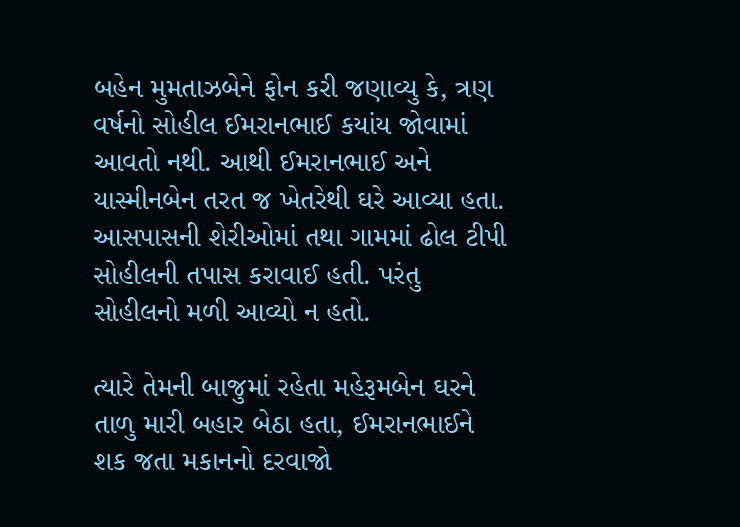બહેન મુમતાઝબેને ફોન કરી જણાવ્યુ કે, ત્રણ વર્ષનો સોહીલ ઈમરાનભાઈ કયાંય જોવામાં આવતો નથી. આથી ઈમરાનભાઈ અને યાસ્મીનબેન તરત જ ખેતરેથી ઘરે આવ્યા હતા. આસપાસની શેરીઓમાં તથા ગામમાં ઢોલ ટીપી સોહીલની તપાસ કરાવાઈ હતી. પરંતુ સોહીલનો મળી આવ્યો ન હતો.

ત્યારે તેમની બાજુમાં રહેતા મહેરૂમબેન ઘરને તાળુ મારી બહાર બેઠા હતા, ઈમરાનભાઈને શક જતા મકાનનો દરવાજો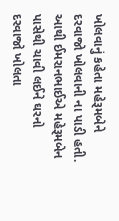ખોલવાનું કહેતા મહેરૂમબેને દરવાજો ખોલવાની ના પાડી હતી. આથી ઈમરાનભાઈએ મહેરૂમબેન પાસેથી ચાવી લઈને ઘરનો દરવાજો ખોલતા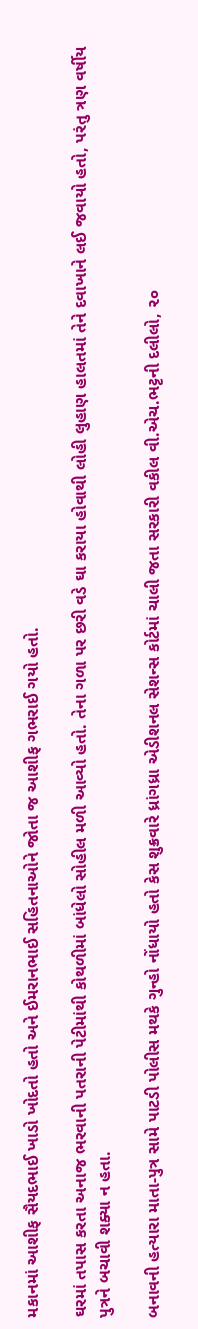મકાનમાં આશીફ સૈયદભાઈ ખાડો ખોદતો હતો અને ઈમરાનભાઈ સહિતનાઓને જોતા જ આશીફ ગભરાઈ ગયો હતો.

ઘરમાં તપાસ કરતા અનાજ ભરવાની પતરાની પેટીમાંથી કોથળીમાં બાંધેલો સોહીલ મળી આવ્યો હતો. તેના ગળા પર છરી વડે ઘા કરાયા હોવાથી લોહી લુહાણ હાલતમાં તેને દવાખાને લઈ જવાયો હતો, પરંતુ ત્રણ વર્ષીય પુત્રને બચાવી શક્યા ન હતા.

બનાવની હત્યારા માતા-પુત્ર સામે પાટડી પોલીસ મથકે ગુન્હો નોંધાયો હતો કેસ શુક્રવારે ધ્રાંગધ્રા એડીશનલ સેશન્સ કોર્ટમાં ચાલી જતા સરકારી વકીલ વી.એચ.ભટ્ટની દલીલો, ૨૦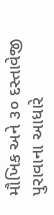મૌખિક અને ૩૦ દસ્તાવેજી પુરાવાના આધારે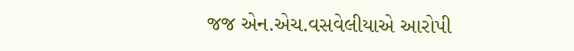જજ એન.એચ.વસવેલીયાએ આરોપી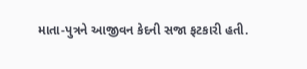માતા-પુત્રને આજીવન કેદની સજા ફટકારી હતી.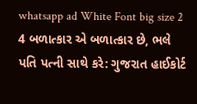whatsapp ad White Font big size 2 4 બળાત્કાર એ બળાત્કાર છે, ભલે પતિ પત્ની સાથે કરે: ગુજરાત હાઈકોર્ટ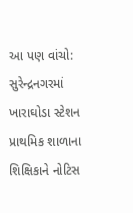આ પણ વાંચો: સુરેન્દ્રનગરમાં ખારાઘોડા સ્ટેશન પ્રાથમિક શાળાના શિક્ષિકાને નોટિસ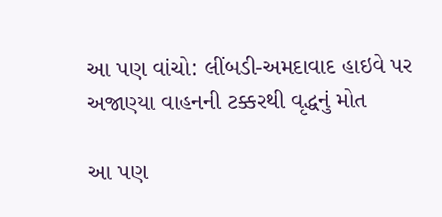આ પણ વાંચો: લીંબડી-અમદાવાદ હાઇવે પર અજાણ્યા વાહનની ટક્કરથી વૃદ્ધનું મોત

આ પણ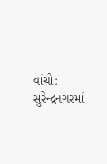વાંચો: સુરેન્દ્રનગરમાં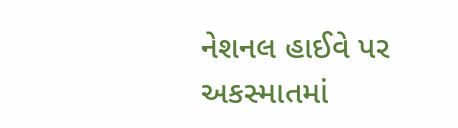નેશનલ હાઈવે પર અકસ્માતમાં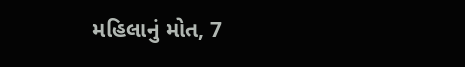મહિલાનું મોત, 7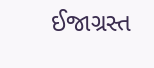ઈજાગ્રસ્ત